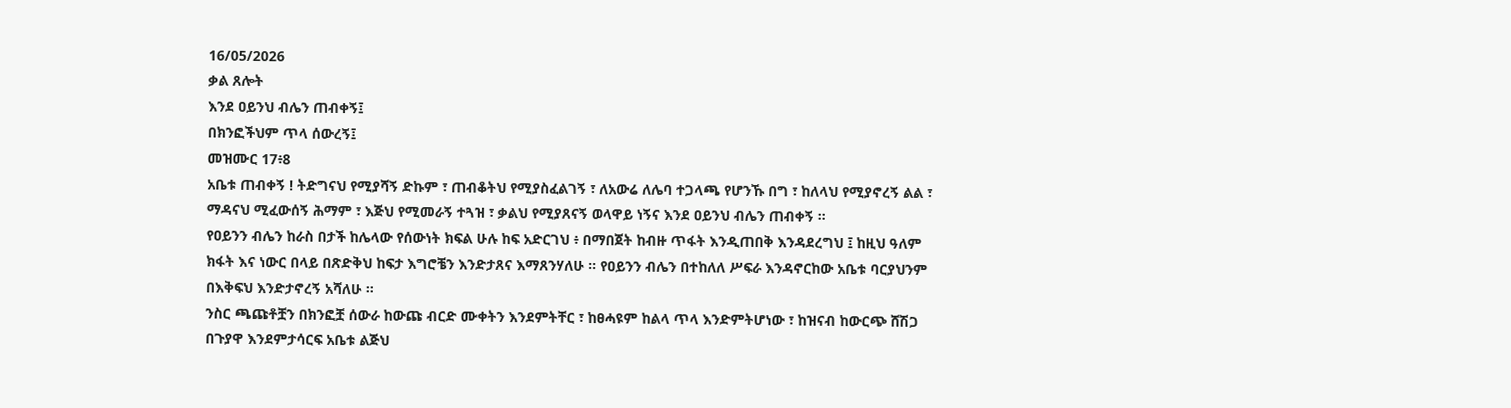16/05/2026
ቃል ጸሎት
እንደ ዐይንህ ብሌን ጠብቀኝ፤
በክንፎችህም ጥላ ሰውረኝ፤
መዝሙር 17፥8
አቤቱ ጠብቀኝ ! ትድግናህ የሚያሻኝ ድኩም ፣ ጠብቆትህ የሚያስፈልገኝ ፣ ለአውሬ ለሌባ ተጋላጫ የሆንኹ በግ ፣ ከለላህ የሚያኖረኝ ልል ፣ ማዳናህ ሚፈውሰኝ ሕማም ፣ እጅህ የሚመራኝ ተጓዝ ፣ ቃልህ የሚያጸናኝ ወላዋይ ነኝና እንደ ዐይንህ ብሌን ጠብቀኝ ።
የዐይንን ብሌን ከራስ በታች ከሌላው የሰውነት ክፍል ሁሉ ከፍ አድርገህ ፥ በማበጀት ከብዙ ጥፋት እንዲጠበቅ እንዳደረግህ ፤ ከዚህ ዓለም ክፋት እና ነውር በላይ በጽድቅህ ከፍታ እግሮቼን እንድታጸና እማጸንሃለሁ ። የዐይንን ብሌን በተከለለ ሥፍራ እንዳኖርከው አቤቱ ባርያህንም በእቅፍህ እንድታኖረኝ አሻለሁ ።
ንስር ጫጩቶቿን በክንፎቿ ሰውራ ከውጩ ብርድ ሙቀትን እንደምትቸር ፣ ከፀሓዩም ከልላ ጥላ እንድምትሆነው ፣ ከዝናብ ከውርጭ ሸሽጋ በጉያዋ እንደምታሳርፍ አቤቱ ልጅህ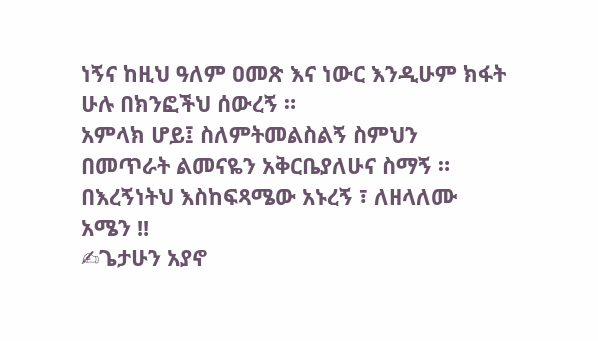ነኝና ከዚህ ዓለም ዐመጽ እና ነውር እንዲሁም ክፋት ሁሉ በክንፎችህ ሰውረኝ ።
አምላክ ሆይ፤ ስለምትመልስልኝ ስምህን በመጥራት ልመናዬን አቅርቤያለሁና ስማኝ ። በእረኝነትህ እስከፍጻሜው አኑረኝ ፣ ለዘላለሙ አሜን !!
✍ጌታሁን አያኖ